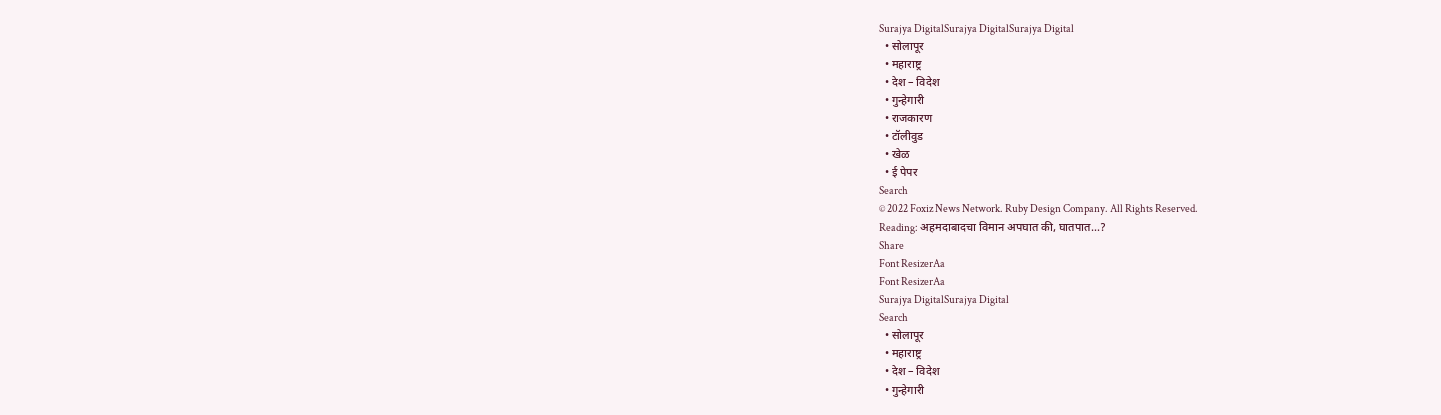Surajya DigitalSurajya DigitalSurajya Digital
  • सोलापूर
  • महाराष्ट्र
  • देश – विदेश
  • गुन्हेगारी
  • राजकारण
  • टॉलीवुड
  • खेळ
  • ई पेपर
Search
© 2022 Foxiz News Network. Ruby Design Company. All Rights Reserved.
Reading: अहमदाबादचा विमान अपघात की, घातपात…?
Share
Font ResizerAa
Font ResizerAa
Surajya DigitalSurajya Digital
Search
  • सोलापूर
  • महाराष्ट्र
  • देश – विदेश
  • गुन्हेगारी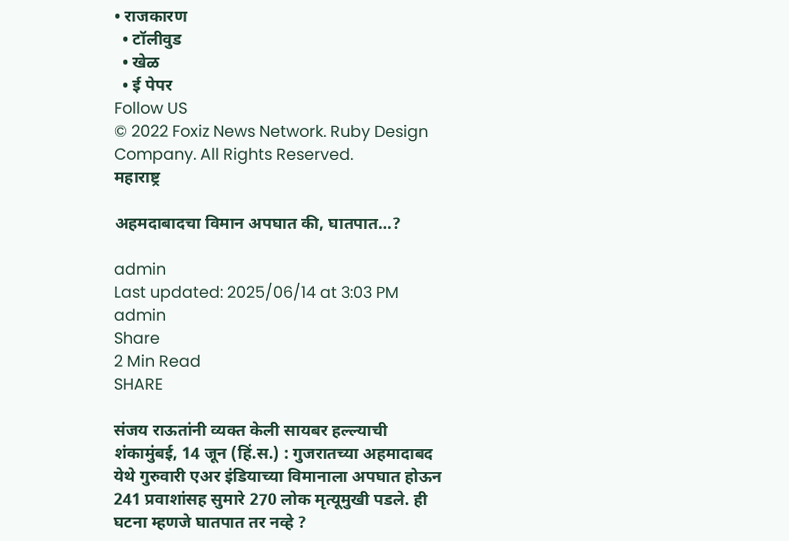• राजकारण
  • टॉलीवुड
  • खेळ
  • ई पेपर
Follow US
© 2022 Foxiz News Network. Ruby Design Company. All Rights Reserved.
महाराष्ट्र

अहमदाबादचा विमान अपघात की, घातपात…?

admin
Last updated: 2025/06/14 at 3:03 PM
admin
Share
2 Min Read
SHARE

संजय राऊतांनी व्यक्त केली सायबर हल्ल्याची शंकामुंबई, 14 जून (हिं.स.) : गुजरातच्या अहमादाबद येथे गुरुवारी एअर इंडियाच्या विमानाला अपघात होऊन 241 प्रवाशांसह सुमारे 270 लोक मृत्यूमुखी पडले. ही घटना म्हणजे घातपात तर नव्हे ?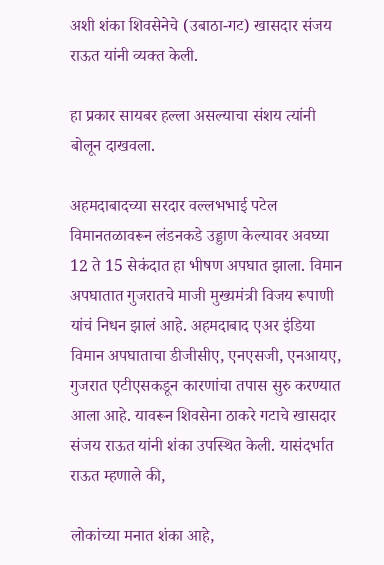अशी शंका शिवसेनेचे (उबाठा-गट) खासदार संजय राऊत यांनी व्यक्त केली.

हा प्रकार सायबर हल्ला असल्याचा संशय त्यांनी बोलून दाखवला.

अहमदाबादच्या सरदार वल्लभभाई पटेल विमानतळावरून लंडनकडे उड्डाण केल्यावर अवघ्या 12 ते 15 सेकंदात हा भीषण अपघात झाला. विमान अपघातात गुजरातचे माजी मुख्यमंत्री विजय रूपाणी यांचं निधन झालं आहे. अहमदाबाद एअर इंडिया विमान अपघाताचा डीजीसीए, एनएसजी, एनआयए, गुजरात एटीएसकडून कारणांचा तपास सुरु करण्यात आला आहे. यावरून शिवसेना ठाकरे गटाचे खासदार संजय राऊत यांनी शंका उपस्थित केली. यासंदर्भात राऊत म्हणाले की,

लोकांच्या मनात शंका आहे,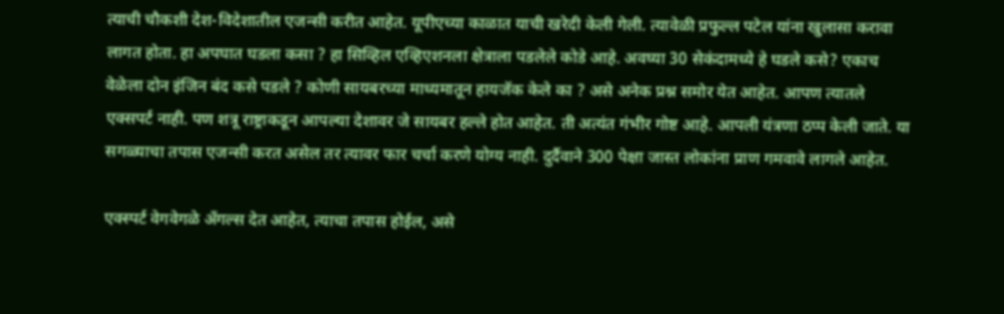त्याची चौकशी देश-विदेशातील एजन्सी करीत आहेत. यूपीएच्या काळात याची खरेदी केली गेली. त्यावेळी प्रफुल्ल पटेल यांना खुलासा करावा लागत होता. हा अपघात घडला कसा ? हा सिव्हिल एव्हिएशनला क्षेत्राला पडलेले कोडे आहे. अवघ्या 30 सेकंदामध्ये हे घडले कसे? एकाच वेळेला दोन इंजिन बंद कसे पडले ? कोणी सायबरच्या माध्यमातून हायजॅक केले का ? असे अनेक प्रश्न समोर येत आहेत. आपण त्यातले एक्सपर्ट नाही. पण शत्रू राष्ट्राकडून आपल्या देशावर जे सायबर हल्ले होत आहेत. ती अत्यंत गंभीर गोष्ट आहे. आपली यंत्रणा ठप्प केली जाते. या सगळ्याचा तपास एजन्सी करत असेल तर त्यावर फार चर्चा करणे योग्य नाही. दुर्दैवाने 300 पेक्षा जास्त लोकांना प्राण गमवावे लागले आहेत.

एक्स्पर्ट वेगवेगळे अँगल्स देत आहेत, त्याचा तपास होईल, असे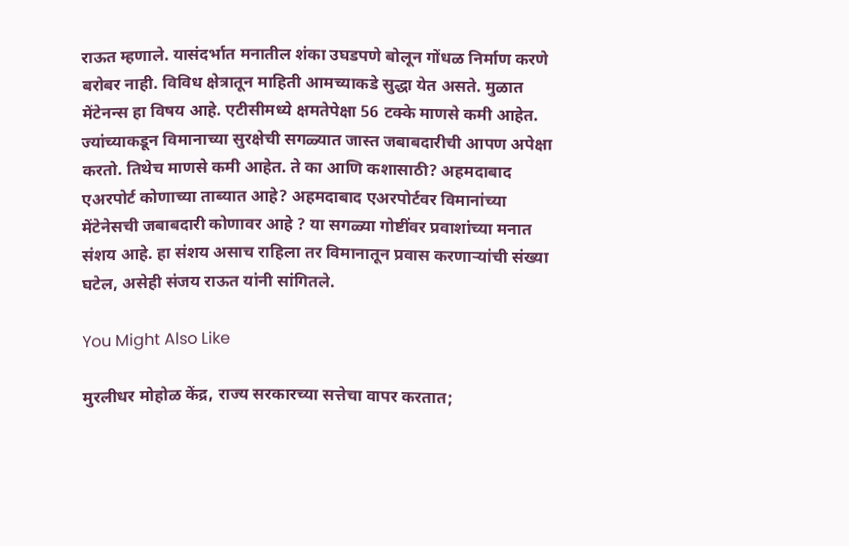राऊत म्हणाले. यासंदर्भात मनातील शंका उघडपणे बोलून गोंधळ निर्माण करणे बरोबर नाही. विविध क्षेत्रातून माहिती आमच्याकडे सुद्धा येत असते. मुळात मेंटेनन्स हा विषय आहे. एटीसीमध्ये क्षमतेपेक्षा 56 टक्के माणसे कमी आहेत. ज्यांच्याकडून विमानाच्या सुरक्षेची सगळ्यात जास्त जबाबदारीची आपण अपेक्षा करतो. तिथेच माणसे कमी आहेत. ते का आणि कशासाठी? अहमदाबाद एअरपोर्ट कोणाच्या ताब्यात आहे? अहमदाबाद एअरपोर्टवर विमानांच्या मेंटेनेसची जबाबदारी कोणावर आहे ? या सगळ्या गोष्टींवर प्रवाशांच्या मनात संशय आहे. हा संशय असाच राहिला तर विमानातून प्रवास करणाऱ्यांची संख्या घटेल, असेही संजय राऊत यांनी सांगितले.

You Might Also Like

मुरलीधर मोहोळ केंद्र, राज्य सरकारच्या सत्तेचा वापर करतात;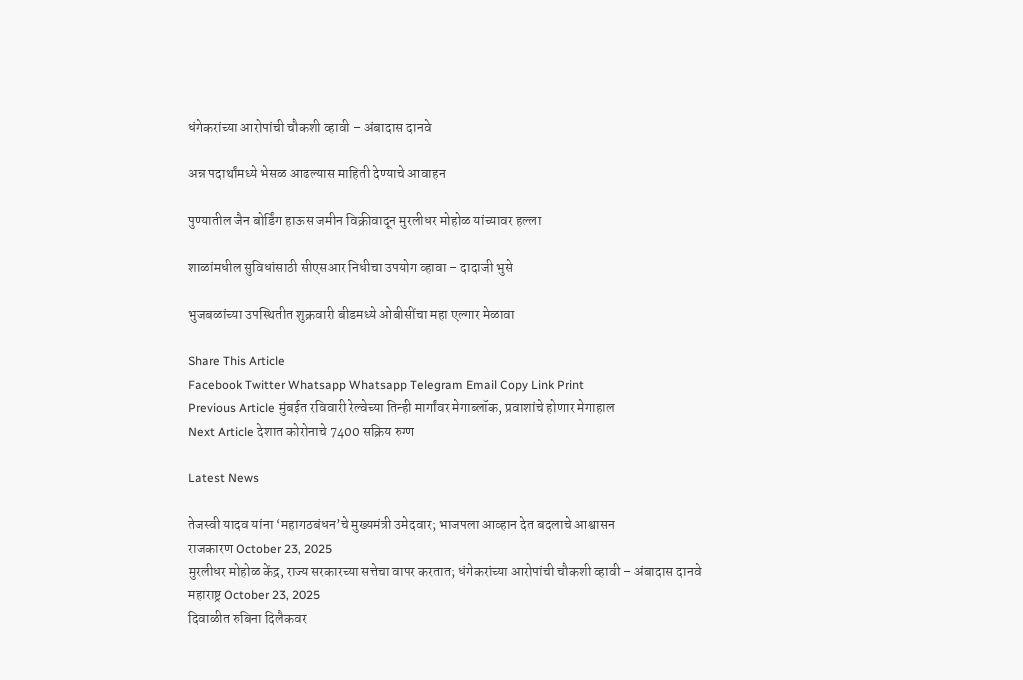धंगेकरांच्या आरोपांची चौकशी व्हावी – अंबादास दानवे

अन्न पदार्थांमध्ये भेसळ आढल्यास माहिती देण्याचे आवाहन

पुण्यातील जैन बोर्डिंग हाऊस जमीन विक्रीवादून मुरलीधर मोहोळ यांच्यावर हल्ला

शाळांमधील सुविधांसाठी सीएसआर निधीचा उपयोग व्हावा – दादाजी भुसे

भुजबळांच्या उपस्थितीत शुक्रवारी बीडमध्ये ओबीसींचा महा एल्गार मेळावा

Share This Article
Facebook Twitter Whatsapp Whatsapp Telegram Email Copy Link Print
Previous Article मुंबईत रविवारी रेल्वेच्या तिन्ही मार्गांवर मेगाब्लॉक, प्रवाशांचे होणार मेगाहाल
Next Article देशात कोरोनाचे 7400 सक्रिय रुग्ण

Latest News

तेजस्वी यादव यांना ‘महागठबंधन’चे मुख्यमंत्री उमेदवार; भाजपला आव्हान देत बदलाचे आश्वासन
राजकारण October 23, 2025
मुरलीधर मोहोळ केंद्र, राज्य सरकारच्या सत्तेचा वापर करतात; धंगेकरांच्या आरोपांची चौकशी व्हावी – अंबादास दानवे
महाराष्ट्र October 23, 2025
दिवाळीत रुबिना दिलैकवर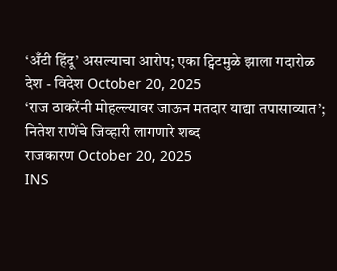‘अँटी हिंदू’ असल्याचा आरोप; एका ट्विटमुळे झाला गदारोळ
देश - विदेश October 20, 2025
‘राज ठाकरेंनी मोहल्ल्यावर जाऊन मतदार याद्या तपासाव्यात’; नितेश राणेंचे जिव्हारी लागणारे शब्द
राजकारण October 20, 2025
INS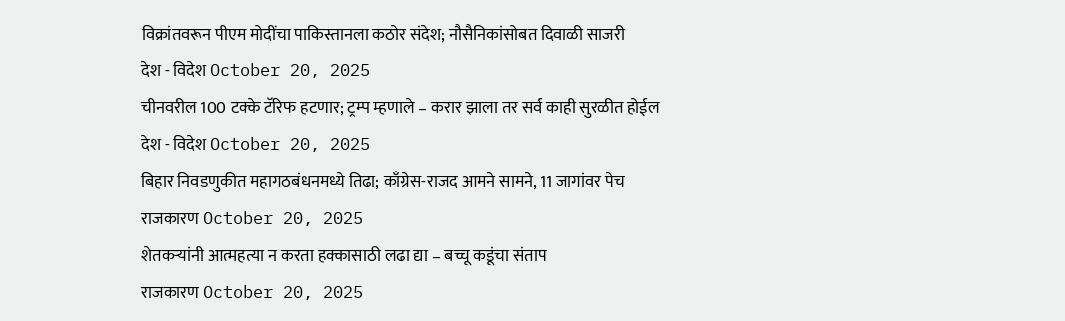विक्रांतवरून पीएम मोदींचा पाकिस्तानला कठोर संदेश; नौसैनिकांसोबत दिवाळी साजरी
देश - विदेश October 20, 2025
चीनवरील 100 टक्के टॅरिफ हटणार; ट्रम्प म्हणाले – करार झाला तर सर्व काही सुरळीत होईल
देश - विदेश October 20, 2025
बिहार निवडणुकीत महागठबंधनमध्ये तिढा; काँग्रेस-राजद आमने सामने, 11 जागांवर पेच
राजकारण October 20, 2025
शेतकऱ्यांनी आत्महत्या न करता हक्कासाठी लढा द्या – बच्चू कडूंचा संताप
राजकारण October 20, 2025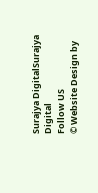Surajya DigitalSurajya Digital
Follow US
© Website Design by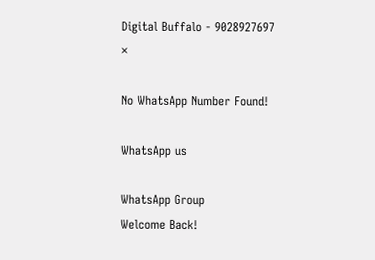Digital Buffalo - 9028927697
×

No WhatsApp Number Found!

WhatsApp us

WhatsApp Group
Welcome Back!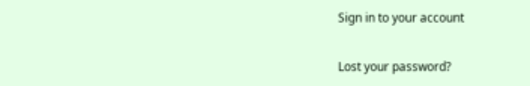Sign in to your account

Lost your password?